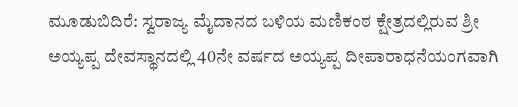ಮೂಡುಬಿದಿರೆ: ಸ್ವರಾಜ್ಯ ಮೈದಾನದ ಬಳಿಯ ಮಣಿಕಂಠ ಕ್ಷೇತ್ರದಲ್ಲಿರುವ ಶ್ರೀ ಅಯ್ಯಪ್ಪ ದೇವಸ್ಥಾನದಲ್ಲಿ 40ನೇ ವರ್ಷದ ಅಯ್ಯಪ್ಪ ದೀಪಾರಾಧನೆಯಂಗವಾಗಿ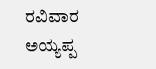ರವಿವಾರ ಅಯ್ಯಪ್ಪ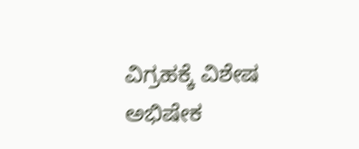ವಿಗ್ರಹಕ್ಕೆ ವಿಶೇಷ ಅಭಿಷೇಕ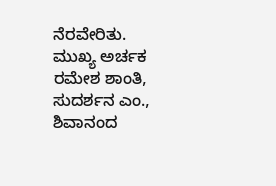ನೆರವೇರಿತು. ಮುಖ್ಯ ಅರ್ಚಕ ರಮೇಶ ಶಾಂತಿ, ಸುದರ್ಶನ ಎಂ., ಶಿವಾನಂದ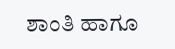ಶಾಂತಿ ಹಾಗೂ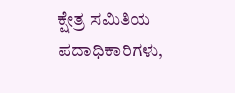ಕ್ಷೇತ್ರ ಸಮಿತಿಯ ಪದಾಧಿಕಾರಿಗಳು,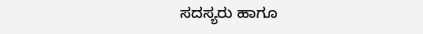ಸದಸ್ಯರು ಹಾಗೂ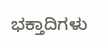ಭಕ್ತಾದಿಗಳು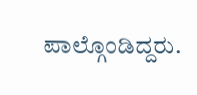ಪಾಲ್ಗೊಂಡಿದ್ದರು.